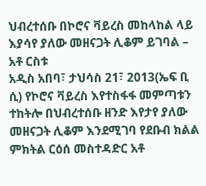ህብረተሰቡ በኮሮና ቫይረስ መከላከል ላይ እያሳየ ያለው መዘናጋት ሊቆም ይገባል – አቶ ርስቱ
አዲስ አበባ፣ ታህሳስ 21፣ 2013(ኤፍ ቢ ሲ) የኮሮና ቫይረስ እየተስፋፋ መምጣቱን ተከትሎ በህብረተሰቡ ዘንድ እየታየ ያለው መዘናጋት ሊቆም እንደሚገባ የደቡብ ክልል ምክትል ርዕሰ መስተዳድር አቶ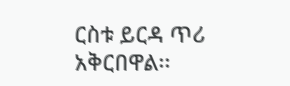ርስቱ ይርዳ ጥሪ አቅርበዋል፡፡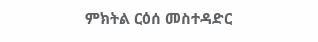ምክትል ርዕሰ መስተዳድር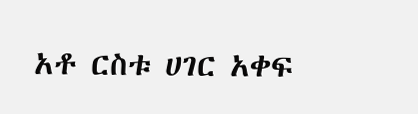አቶ ርስቱ ሀገር አቀፍ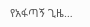የአፋጣኝ ጊዜ…